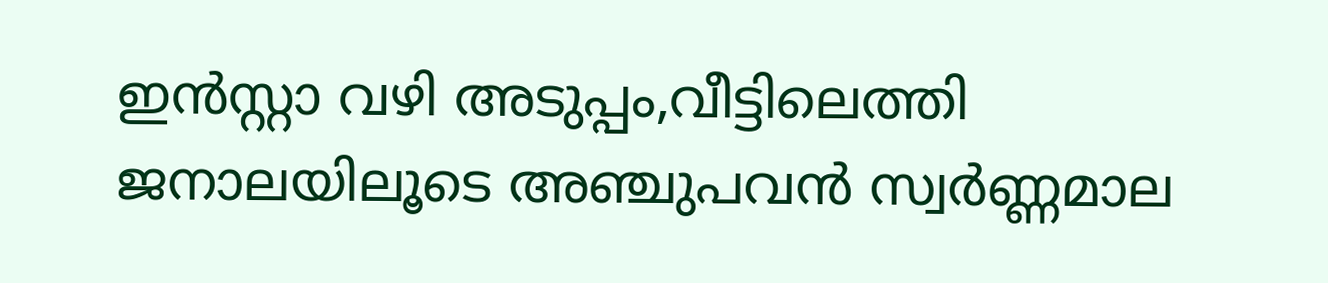ഇന്‍സ്റ്റാ വഴി അടുപ്പം,വീട്ടിലെത്തി ജനാലയിലൂടെ അഞ്ചുപവന്‍ സ്വര്‍ണ്ണമാല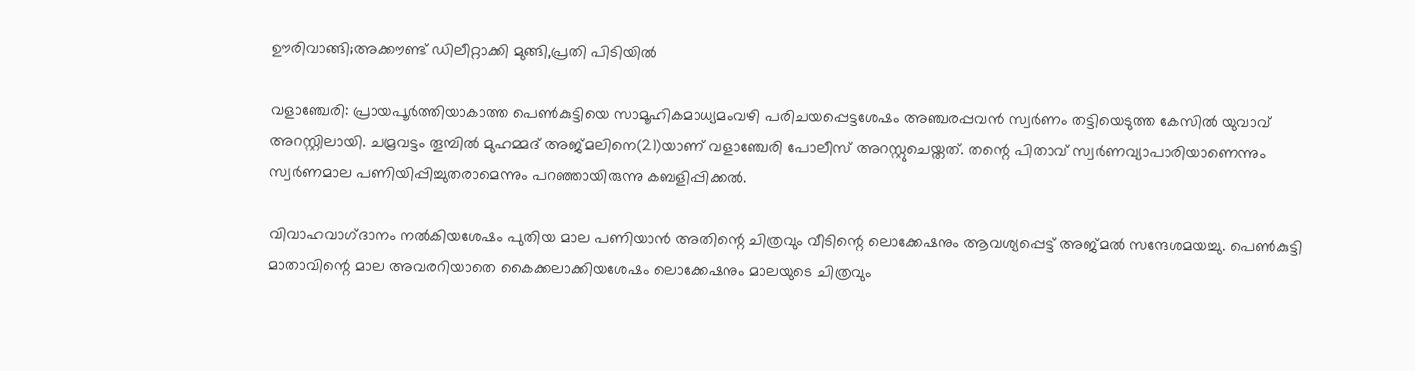ഊരിവാങ്ങി;അക്കൗണ്ട് ഡിലീറ്റാക്കി മുങ്ങി,പ്രതി പിടിയില്‍

വളാഞ്ചേരി: പ്രായപൂർത്തിയാകാത്ത പെൺകുട്ടിയെ സാമൂഹികമാധ്യമംവഴി പരിചയപ്പെട്ടശേഷം അഞ്ചരപ്പവൻ സ്വർണം തട്ടിയെടുത്ത കേസിൽ യുവാവ് അറസ്റ്റിലായി. ചമ്രവട്ടം തൂമ്പിൽ മുഹമ്മദ് അജ്മലിനെ(21)യാണ് വളാഞ്ചേരി പോലീസ് അറസ്റ്റുചെയ്തത്. തന്റെ പിതാവ് സ്വർണവ്യാപാരിയാണെന്നും സ്വർണമാല പണിയിപ്പിച്ചുതരാമെന്നും പറഞ്ഞായിരുന്നു കബളിപ്പിക്കൽ.

വിവാഹവാഗ്‌ദാനം നൽകിയശേഷം പുതിയ മാല പണിയാൻ അതിന്റെ ചിത്രവും വീടിന്റെ ലൊക്കേഷനും ആവശ്യപ്പെട്ട് അജ്മൽ സന്ദേശമയച്ചു. പെൺകുട്ടി മാതാവിന്റെ മാല അവരറിയാതെ കൈക്കലാക്കിയശേഷം ലൊക്കേഷനും മാലയുടെ ചിത്രവും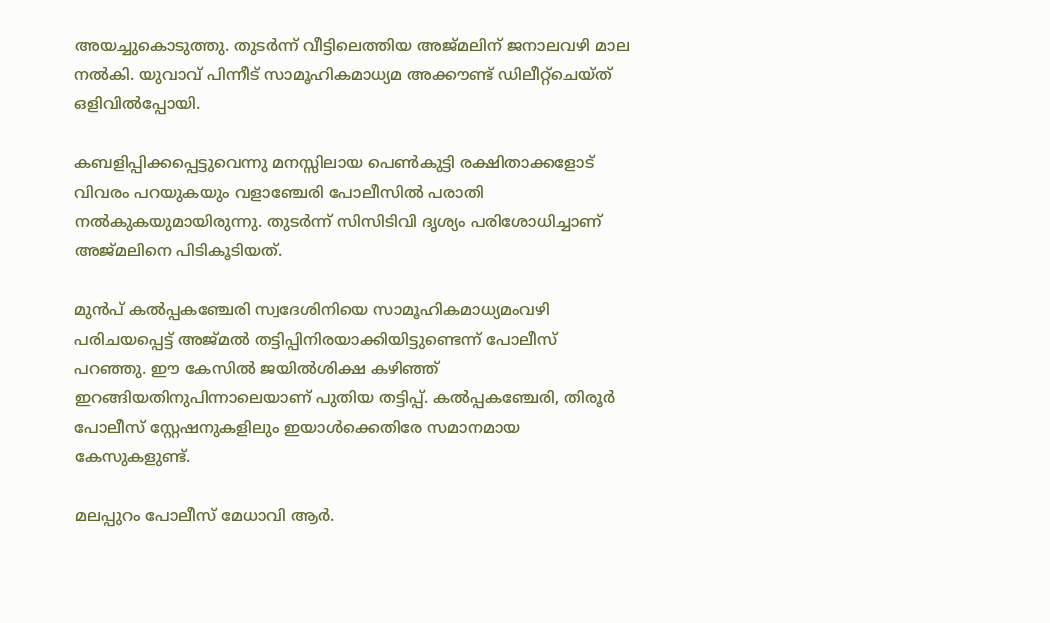അയച്ചുകൊടുത്തു. തുടർന്ന് വീട്ടിലെത്തിയ അജ്മലിന് ജനാലവഴി മാല നൽകി. യുവാവ് പിന്നീട് സാമൂഹികമാധ്യമ അക്കൗണ്ട് ഡിലീറ്റ്‌ചെയ്ത് ഒളിവിൽപ്പോയി.

കബളിപ്പിക്കപ്പെട്ടുവെന്നു മനസ്സിലായ പെൺകുട്ടി രക്ഷിതാക്കളോട് വിവരം പറയുകയും വളാഞ്ചേരി പോലീസിൽ പരാതി നൽകുകയുമായിരുന്നു. തുടർന്ന് സിസിടിവി ദൃശ്യം പരിശോധിച്ചാണ് അജ്മലിനെ പിടികൂടിയത്.

മുൻപ് കൽപ്പകഞ്ചേരി സ്വദേശിനിയെ സാമൂഹികമാധ്യമംവഴി പരിചയപ്പെട്ട് അജ്മൽ തട്ടിപ്പിനിരയാക്കിയിട്ടുണ്ടെന്ന് പോലീസ് പറഞ്ഞു. ഈ കേസിൽ ജയിൽശിക്ഷ കഴിഞ്ഞ് ഇറങ്ങിയതിനുപിന്നാലെയാണ് പുതിയ തട്ടിപ്പ്. കൽപ്പകഞ്ചേരി, തിരൂർ പോലീസ് സ്റ്റേഷനുകളിലും ഇയാൾക്കെതിരേ സമാനമായ കേസുകളുണ്ട്.

മലപ്പുറം പോലീസ് മേധാവി ആർ.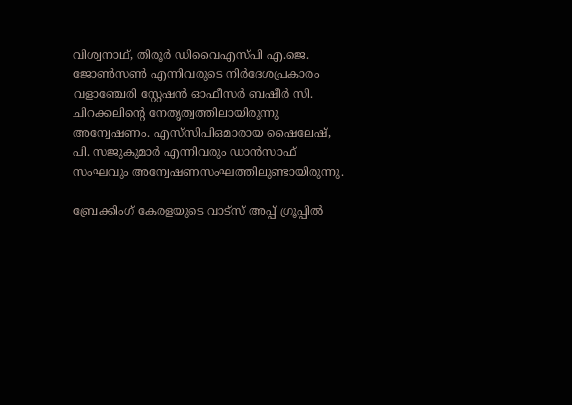വിശ്വനാഥ്‌, തിരൂർ ഡിവൈഎസ്‌പി എ.ജെ. ജോൺസൺ എന്നിവരുടെ നിർദേശപ്രകാരം വളാഞ്ചേരി സ്റ്റേഷൻ ഓഫീസർ ബഷീർ സി. ചിറക്കലിന്റെ നേതൃത്വത്തിലായിരുന്നു അന്വേഷണം. എസ്‌സിപിഒമാരായ ഷൈലേഷ്, പി. സജുകുമാർ എന്നിവരും ഡാൻസാഫ് സംഘവും അന്വേഷണസംഘത്തിലുണ്ടായിരുന്നു.

ബ്രേക്കിംഗ് കേരളയുടെ വാട്സ് അപ്പ് ഗ്രൂപ്പിൽ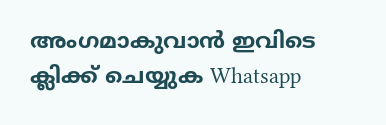അംഗമാകുവാൻ ഇവിടെ ക്ലിക്ക് ചെയ്യുക Whatsapp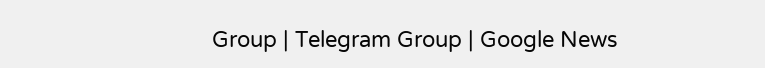Group | Telegram Group | Google News